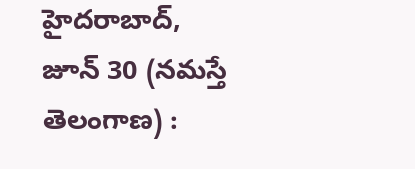హైదరాబాద్, జూన్ 30 (నమస్తే తెలంగాణ) :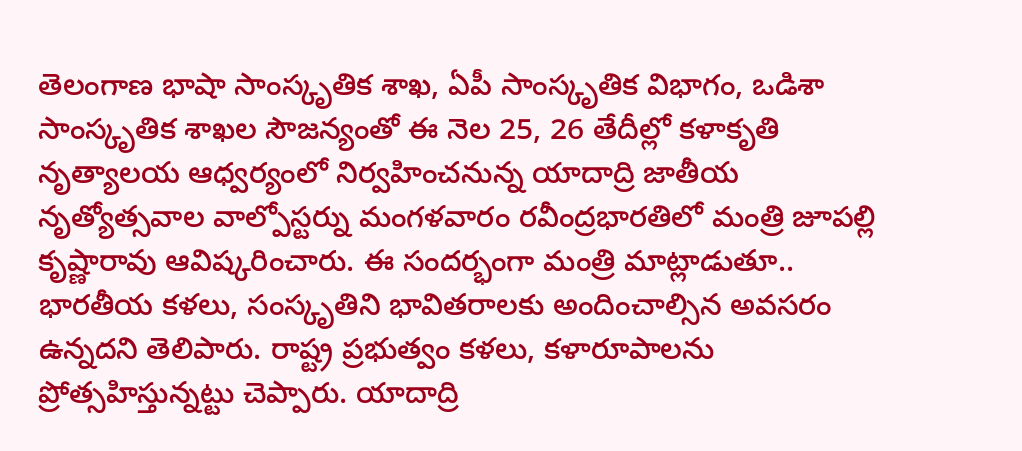తెలంగాణ భాషా సాంస్కృతిక శాఖ, ఏపీ సాంస్కృతిక విభాగం, ఒడిశా సాంస్కృతిక శాఖల సౌజన్యంతో ఈ నెల 25, 26 తేదీల్లో కళాకృతి నృత్యాలయ ఆధ్వర్యంలో నిర్వహించనున్న యాదాద్రి జాతీయ నృత్యోత్సవాల వాల్పోస్టర్ను మంగళవారం రవీంద్రభారతిలో మంత్రి జూపల్లి కృష్ణారావు ఆవిష్కరించారు. ఈ సందర్భంగా మంత్రి మాట్లాడుతూ.. భారతీయ కళలు, సంస్కృతిని భావితరాలకు అందించాల్సిన అవసరం ఉన్నదని తెలిపారు. రాష్ట్ర ప్రభుత్వం కళలు, కళారూపాలను ప్రోత్సహిస్తున్నట్టు చెప్పారు. యాదాద్రి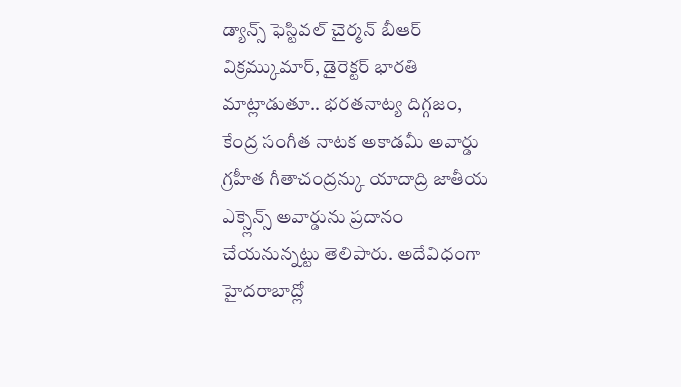డ్యాన్స్ ఫెస్టివల్ చైర్మన్ బీఆర్ విక్రమ్కుమార్, డైరెక్టర్ భారతి మాట్లాడుతూ.. భరతనాట్య దిగ్గజం, కేంద్ర సంగీత నాటక అకాడమీ అవార్డు గ్రహీత గీతాచంద్రన్కు యాదాద్రి జాతీయ ఎక్స్లెన్స్ అవార్డును ప్రదానం చేయనున్నట్టు తెలిపారు. అదేవిధంగా హైదరాబాద్లో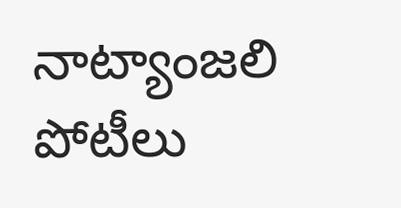నాట్యాంజలి పోటీలు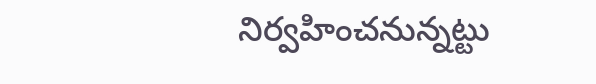నిర్వహించనున్నట్టు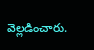వెల్లడించారు.